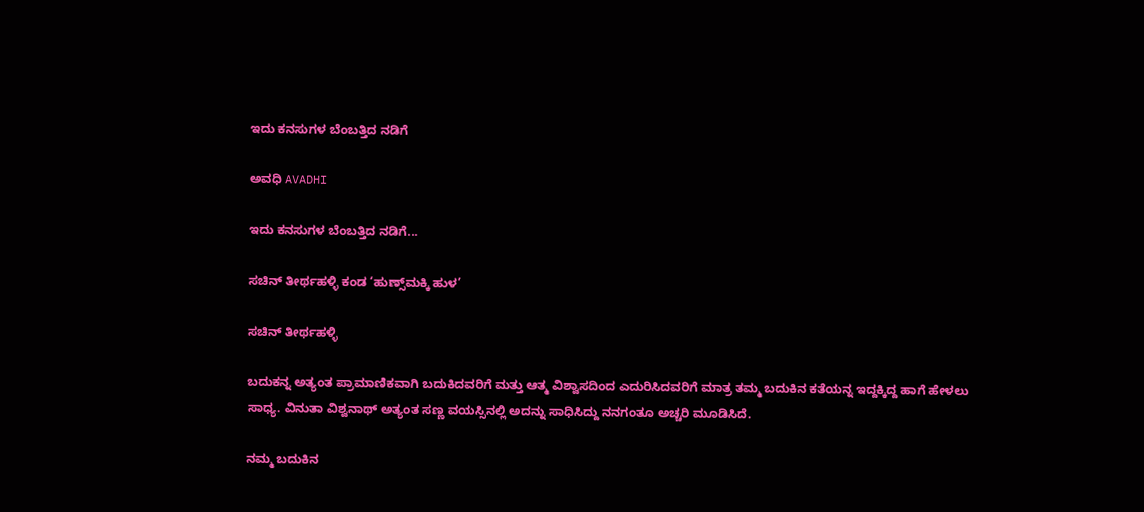ಇದು ಕನಸುಗಳ ಬೆಂಬತ್ತಿದ ನಡಿಗೆ‍

ಅವಧಿ AVADHI

ಇದು ಕನಸುಗಳ ಬೆಂಬತ್ತಿದ ನಡಿಗೆ...

ಸಚಿನ್ ತೀರ್ಥಹಳ್ಳಿ ಕಂಡ ‘ಹುಣ್ಸ್‌ಮಕ್ಕಿ ಹುಳ’

ಸಚಿನ್ ತೀರ್ಥಹಳ್ಳಿ

ಬದುಕನ್ನ ಅತ್ಯಂತ ಪ್ರಾಮಾಣಿಕವಾಗಿ ಬದುಕಿದವರಿಗೆ ಮತ್ತು ಆತ್ಮ ವಿಶ್ವಾಸದಿಂದ ಎದುರಿಸಿದವರಿಗೆ ಮಾತ್ರ ತಮ್ಮ ಬದುಕಿನ ಕತೆಯನ್ನ ಇದ್ದಕ್ಕಿದ್ದ ಹಾಗೆ ಹೇಳಲು ಸಾಧ್ಯ. ವಿನುತಾ ವಿಶ್ವನಾಥ್ ಅತ್ಯಂತ ಸಣ್ಣ ವಯಸ್ಸಿನಲ್ಲಿ ಅದನ್ನು ಸಾಧಿಸಿದ್ದು ನನಗಂತೂ ಅಚ್ಚರಿ ಮೂಡಿಸಿದೆ.

ನಮ್ಮ ಬದುಕಿನ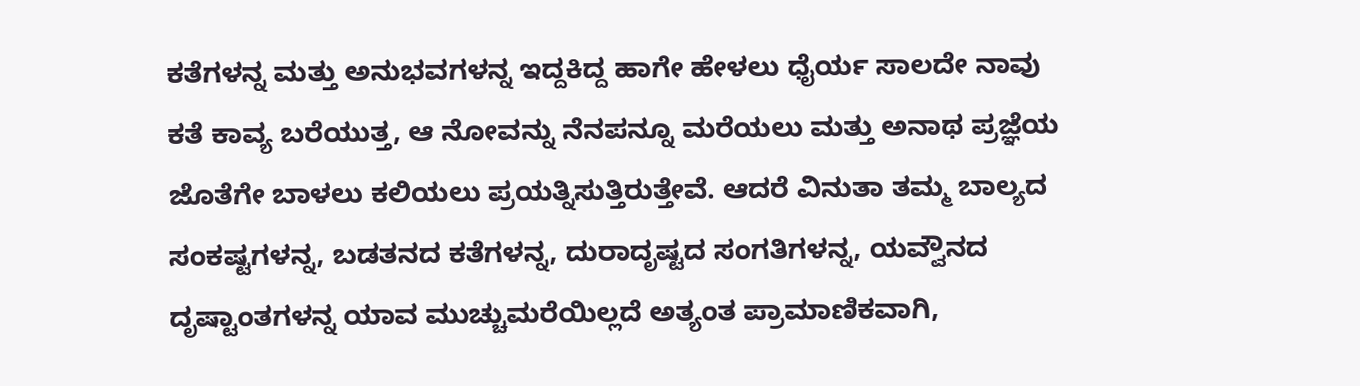ಕತೆಗಳನ್ನ ಮತ್ತು ಅನುಭವಗಳನ್ನ ಇದ್ದಕಿದ್ದ ಹಾಗೇ ಹೇಳಲು ಧೈರ್ಯ ಸಾಲದೇ ನಾವು ಕತೆ ಕಾವ್ಯ ಬರೆಯುತ್ತ, ಆ ನೋವನ್ನು ನೆನಪನ್ನೂ ಮರೆಯಲು ಮತ್ತು ಅನಾಥ ಪ್ರಜ್ಞೆಯ ಜೊತೆಗೇ ಬಾಳಲು ಕಲಿಯಲು ಪ್ರಯತ್ನಿಸುತ್ತಿರುತ್ತೇವೆ. ಆದರೆ ವಿನುತಾ ತಮ್ಮ ಬಾಲ್ಯದ ಸಂಕಷ್ಟಗಳನ್ನ, ಬಡತನದ ಕತೆಗಳನ್ನ, ದುರಾದೃಷ್ಟದ ಸಂಗತಿಗಳನ್ನ, ಯವ್ವೌನದ ದೃಷ್ಟಾಂತಗಳನ್ನ ಯಾವ ಮುಚ್ಚುಮರೆಯಿಲ್ಲದೆ ಅತ್ಯಂತ ಪ್ರಾಮಾಣಿಕವಾಗಿ,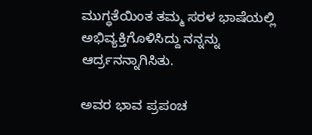ಮುಗ್ಧತೆಯಿಂತ ತಮ್ಮ ಸರಳ ಭಾಷೆಯಲ್ಲಿ ಅಭಿವ್ಯಕ್ತಿಗೊಳಿಸಿದ್ದು ನನ್ನನ್ನು ಆರ್ದ್ರನನ್ನಾಗಿಸಿತು.

ಅವರ ಭಾವ ಪ್ರಪಂಚ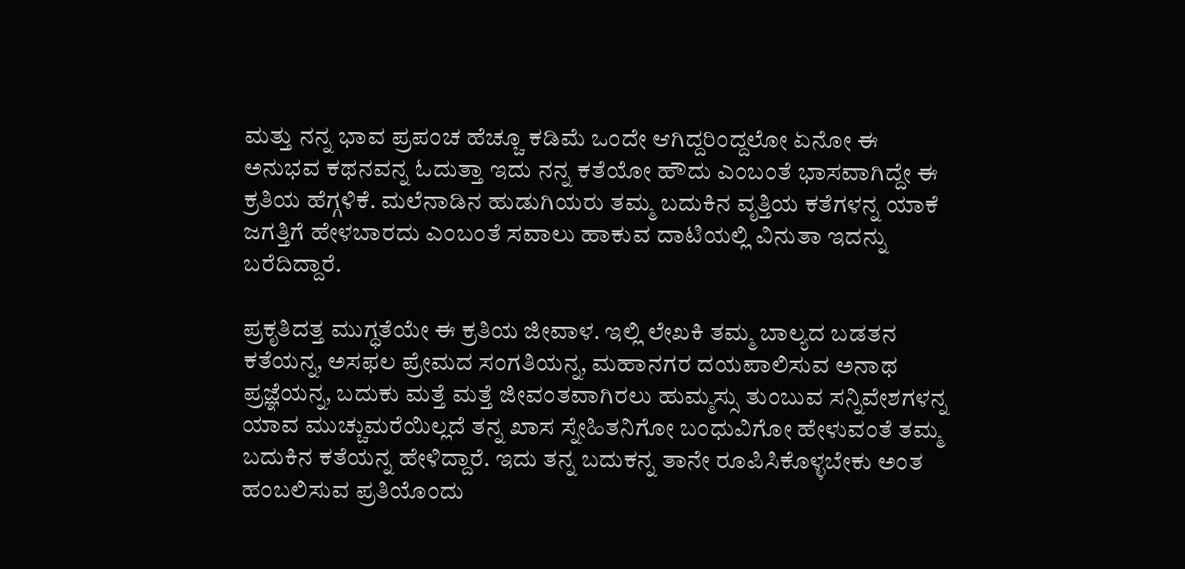ಮತ್ತು ನನ್ನ ಭಾವ ಪ್ರಪಂಚ ಹೆಚ್ಚೂ ಕಡಿಮೆ ಒಂದೇ ಆಗಿದ್ದರಿಂದ್ದಲೋ ಏನೋ ಈ ಅನುಭವ ಕಥನವನ್ನ ಓದುತ್ತಾ ಇದು ನನ್ನ ಕತೆಯೋ ಹೌದು ಎಂಬಂತೆ ಭಾಸವಾಗಿದ್ದೇ ಈ ಕ್ರತಿಯ ಹೆಗ್ಗಳಿಕೆ. ಮಲೆನಾಡಿನ ಹುಡುಗಿಯರು ತಮ್ಮ ಬದುಕಿನ ವೃತ್ತಿಯ ಕತೆಗಳನ್ನ ಯಾಕೆ ಜಗತ್ತಿಗೆ ಹೇಳಬಾರದು ಎಂಬಂತೆ ಸವಾಲು ಹಾಕುವ ದಾಟಿಯಲ್ಲಿ ವಿನುತಾ ಇದನ್ನು ಬರೆದಿದ್ದಾರೆ.

ಪ್ರಕೃತಿದತ್ತ ಮುಗ್ಧತೆಯೇ ಈ ಕ್ರತಿಯ ಜೀವಾಳ. ಇಲ್ಲಿ ಲೇಖಕಿ ತಮ್ಮ ಬಾಲ್ಯದ ಬಡತನ ಕತೆಯನ್ನ, ಅಸಫಲ ಪ್ರೇಮದ ಸಂಗತಿಯನ್ನ, ಮಹಾನಗರ ದಯಪಾಲಿಸುವ ಅನಾಥ ಪ್ರಜ್ಞೆಯನ್ನ, ಬದುಕು ಮತ್ತೆ ಮತ್ತೆ ಜೀವಂತವಾಗಿರಲು ಹುಮ್ಮಸ್ಸು ತುಂಬುವ ಸನ್ನಿವೇಶಗಳನ್ನ ಯಾವ ಮುಚ್ಚುಮರೆಯಿಲ್ಲದೆ ತನ್ನ ಖಾಸ ಸ್ನೇಹಿತನಿಗೋ ಬಂಧುವಿಗೋ ಹೇಳುವಂತೆ ತಮ್ಮ ಬದುಕಿನ ಕತೆಯನ್ನ ಹೇಳಿದ್ದಾರೆ. ಇದು ತನ್ನ ಬದುಕನ್ನ ತಾನೇ ರೂಪಿಸಿಕೊಳ್ಳಬೇಕು ಅಂತ ಹಂಬಲಿಸುವ ಪ್ರತಿಯೊಂದು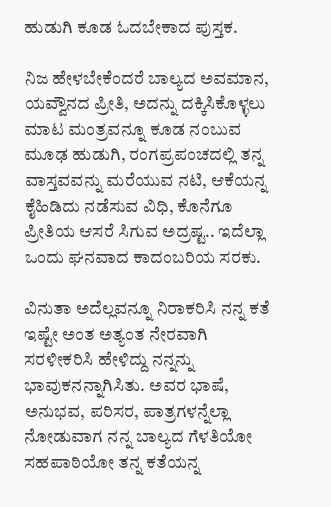ಹುಡುಗಿ ಕೂಡ ಓದಬೇಕಾದ ಪುಸ್ತಕ.

ನಿಜ ಹೇಳಬೇಕೆಂದರೆ ಬಾಲ್ಯದ ಅವಮಾನ, ಯವ್ವೌನದ ಪ್ರೀತಿ, ಅದನ್ನು ದಕ್ಕಿಸಿಕೊಳ್ಳಲು ಮಾಟ ಮಂತ್ರವನ್ನೂ ಕೂಡ ನಂಬುವ ಮೂಢ ಹುಡುಗಿ, ರಂಗಪ್ರಪಂಚದಲ್ಲಿ ತನ್ನ ವಾಸ್ತವವನ್ನು ಮರೆಯುವ ನಟಿ, ಆಕೆಯನ್ನ ಕೈಹಿಡಿದು ನಡೆಸುವ ವಿಧಿ, ಕೊನೆಗೂ ಪ್ರೀತಿಯ ಆಸರೆ ಸಿಗುವ ಅದ್ರಷ್ಟ.. ಇದೆಲ್ಲಾ ಒಂದು ಘನವಾದ ಕಾದಂಬರಿಯ ಸರಕು.

ವಿನುತಾ ಅದೆಲ್ಲವನ್ನೂ ನಿರಾಕರಿಸಿ ನನ್ನ ಕತೆ ಇಷ್ಟೇ ಅಂತ ಅತ್ಯಂತ ನೇರವಾಗಿ ಸರಳೀಕರಿಸಿ ಹೇಳಿದ್ದು ನನ್ನನ್ನು ಭಾವುಕನನ್ನಾಗಿಸಿತು. ಅವರ ಭಾಷೆ, ಅನುಭವ, ಪರಿಸರ, ಪಾತ್ರಗಳನ್ನೆಲ್ಲಾ ನೋಡುವಾಗ ನನ್ನ ಬಾಲ್ಯದ ಗೆಳತಿಯೋ ಸಹಪಾಠಿಯೋ ತನ್ನ ಕತೆಯನ್ನ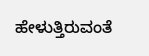ಹೇಳುತ್ತಿರುವಂತೆ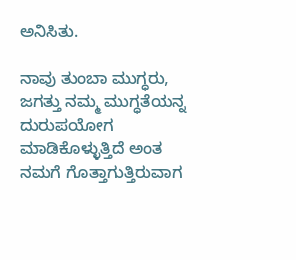ಅನಿಸಿತು.

ನಾವು ತುಂಬಾ ಮುಗ್ಧರು, ಜಗತ್ತು ನಮ್ಮ ಮುಗ್ಧತೆಯನ್ನ ದುರುಪಯೋಗ ಮಾಡಿಕೊಳ್ಳುತ್ತಿದೆ ಅಂತ ನಮಗೆ ಗೊತ್ತಾಗುತ್ತಿರುವಾಗ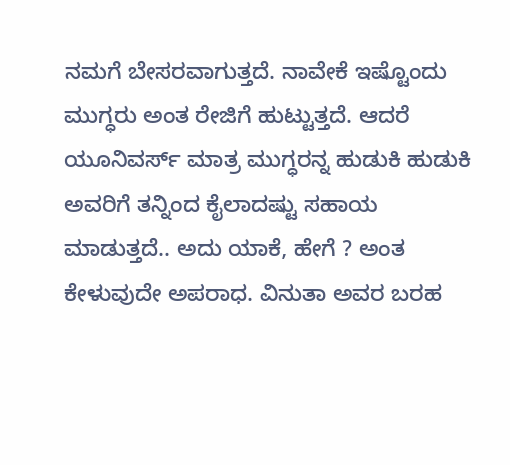ನಮಗೆ ಬೇಸರವಾಗುತ್ತದೆ. ನಾವೇಕೆ ಇಷ್ಟೊಂದು ಮುಗ್ಧರು ಅಂತ ರೇಜಿಗೆ ಹುಟ್ಟುತ್ತದೆ. ಆದರೆ ಯೂನಿವರ್ಸ್ ಮಾತ್ರ ಮುಗ್ಧರನ್ನ ಹುಡುಕಿ ಹುಡುಕಿ ಅವರಿಗೆ ತನ್ನಿಂದ ಕೈಲಾದಷ್ಟು ಸಹಾಯ ಮಾಡುತ್ತದೆ.. ಅದು ಯಾಕೆ, ಹೇಗೆ ? ಅಂತ ಕೇಳುವುದೇ ಅಪರಾಧ. ವಿನುತಾ ಅವರ ಬರಹ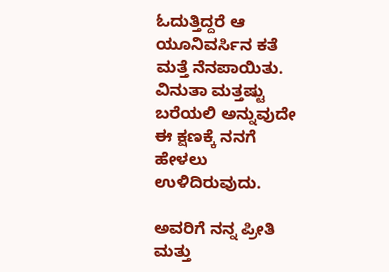ಓದುತ್ತಿದ್ದರೆ ಆ ಯೂನಿವರ್ಸಿನ ಕತೆ ಮತ್ತೆ ನೆನಪಾಯಿತು. ವಿನುತಾ ಮತ್ತಷ್ಟು ಬರೆಯಲಿ ಅನ್ನುವುದೇ ಈ ಕ್ಷಣಕ್ಕೆ ನನಗೆ ಹೇಳಲು ಉಳಿದಿರುವುದು.

ಅವರಿಗೆ ನನ್ನ ಪ್ರೀತಿ ಮತ್ತು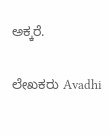ಅಕ್ಕರೆ.

ಲೇಖಕರು Avadhi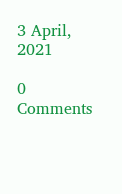3 April, 2021

0 Comments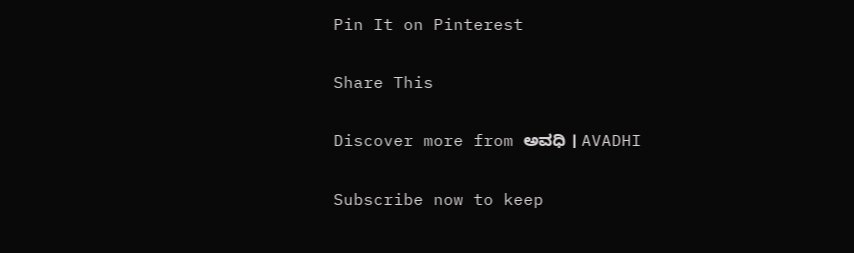Pin It on Pinterest

Share This

Discover more from ಅವಧಿ । AVADHI

Subscribe now to keep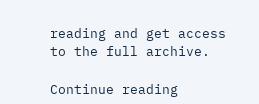reading and get access to the full archive.

Continue reading